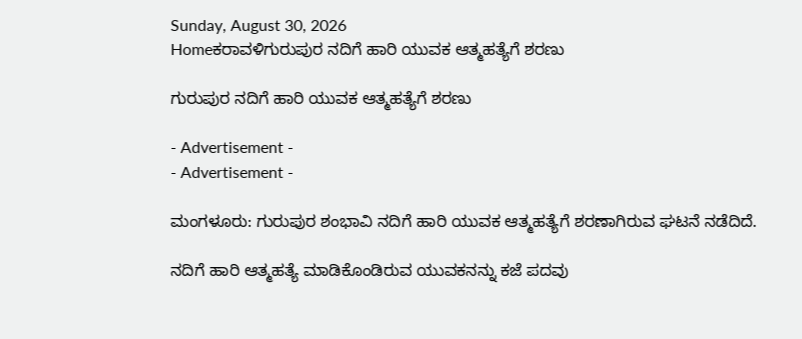Sunday, August 30, 2026
Homeಕರಾವಳಿಗುರುಪುರ ನದಿಗೆ ಹಾರಿ ಯುವಕ ಆತ್ಮಹತ್ಯೆಗೆ ಶರಣು

ಗುರುಪುರ ನದಿಗೆ ಹಾರಿ ಯುವಕ ಆತ್ಮಹತ್ಯೆಗೆ ಶರಣು

- Advertisement -
- Advertisement -

ಮಂಗಳೂರು: ಗುರುಪುರ ಶಂಭಾವಿ ನದಿಗೆ ಹಾರಿ ಯುವಕ ಆತ್ಮಹತ್ಯೆಗೆ ಶರಣಾಗಿರುವ ಘಟನೆ ನಡೆದಿದೆ.

ನದಿಗೆ ಹಾರಿ ಆತ್ಮಹತ್ಯೆ ಮಾಡಿಕೊಂಡಿರುವ ಯುವಕನನ್ನು ಕಜೆ ಪದವು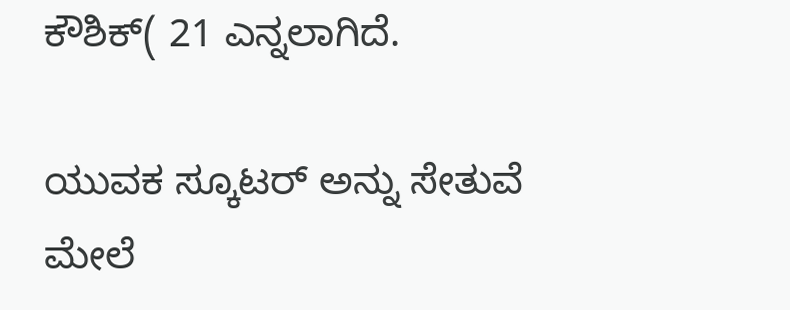ಕೌಶಿಕ್( 21 ಎನ್ನಲಾಗಿದೆ.

ಯುವಕ ಸ್ಕೂಟರ್‌ ಅನ್ನು ಸೇತುವೆ ಮೇಲೆ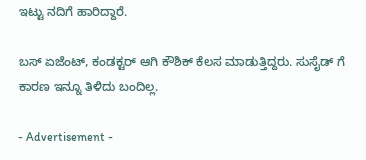ಇಟ್ಟು ನದಿಗೆ ಹಾರಿದ್ದಾರೆ.

ಬಸ್ ಏಜೆಂಟ್, ಕಂಡಕ್ಟರ್ ಆಗಿ ಕೌಶಿಕ್ ಕೆಲಸ ಮಾಡುತ್ತಿದ್ದರು. ಸುಸೈಡ್ ಗೆ ಕಾರಣ ಇನ್ನೂ ತಿಳಿದು ಬಂದಿಲ್ಲ.

- Advertisement -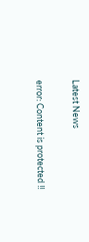Latest News

error: Content is protected !!